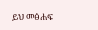ይህ መፅሐፍ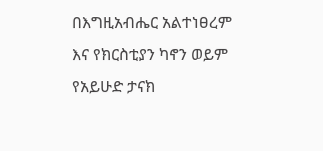በእግዚአብሔር አልተነፀረም እና የክርስቲያን ካኖን ወይም የአይሁድ ታናክ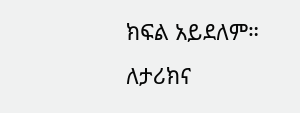ክፍል አይደለም። ለታሪክና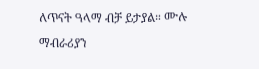ለጥናት ዓላማ ብቻ ይታያል። ሙሉ ማብራሪያን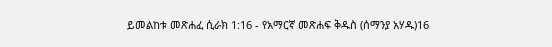ይመልከቱ መጽሐፈ ሲራክ 1:16 - የአማርኛ መጽሐፍ ቅዱስ (ሰማንያ አሃዱ)16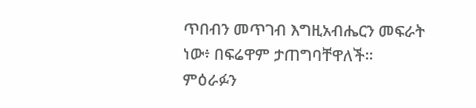ጥበብን መጥገብ እግዚአብሔርን መፍራት ነው፥ በፍሬዋም ታጠግባቸዋለች። ምዕራፉን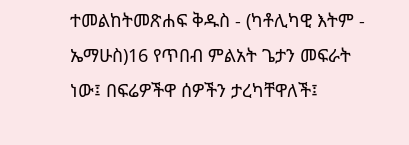ተመልከትመጽሐፍ ቅዱስ - (ካቶሊካዊ እትም - ኤማሁስ)16 የጥበብ ምልአት ጌታን መፍራት ነው፤ በፍሬዎችዋ ሰዎችን ታረካቸዋለች፤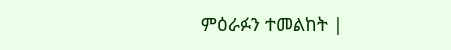ምዕራፉን ተመልከት |